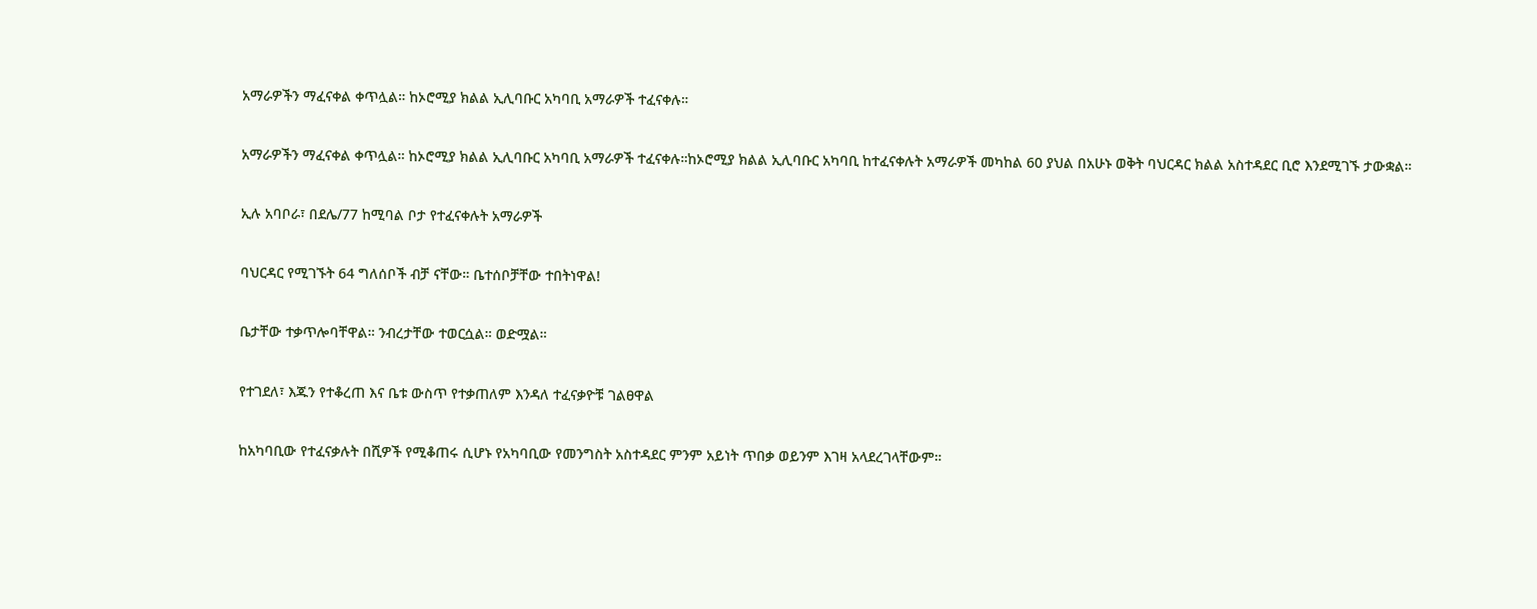አማራዎችን ማፈናቀል ቀጥሏል። ከኦሮሚያ ክልል ኢሊባቡር አካባቢ አማራዎች ተፈናቀሉ።

አማራዎችን ማፈናቀል ቀጥሏል። ከኦሮሚያ ክልል ኢሊባቡር አካባቢ አማራዎች ተፈናቀሉ።ከኦሮሚያ ክልል ኢሊባቡር አካባቢ ከተፈናቀሉት አማራዎች መካከል 60 ያህል በአሁኑ ወቅት ባህርዳር ክልል አስተዳደር ቢሮ እንደሚገኙ ታውቋል።

ኢሉ አባቦራ፣ በደሌ/77 ከሚባል ቦታ የተፈናቀሉት አማራዎች

ባህርዳር የሚገኙት 64 ግለሰቦች ብቻ ናቸው። ቤተሰቦቻቸው ተበትነዋል!

ቤታቸው ተቃጥሎባቸዋል። ንብረታቸው ተወርሷል። ወድሟል።

የተገደለ፣ እጁን የተቆረጠ እና ቤቱ ውስጥ የተቃጠለም እንዳለ ተፈናቃዮቹ ገልፀዋል

ከአካባቢው የተፈናቃሉት በሺዎች የሚቆጠሩ ሲሆኑ የአካባቢው የመንግስት አስተዳደር ምንም አይነት ጥበቃ ወይንም እገዛ አላደረገላቸውም።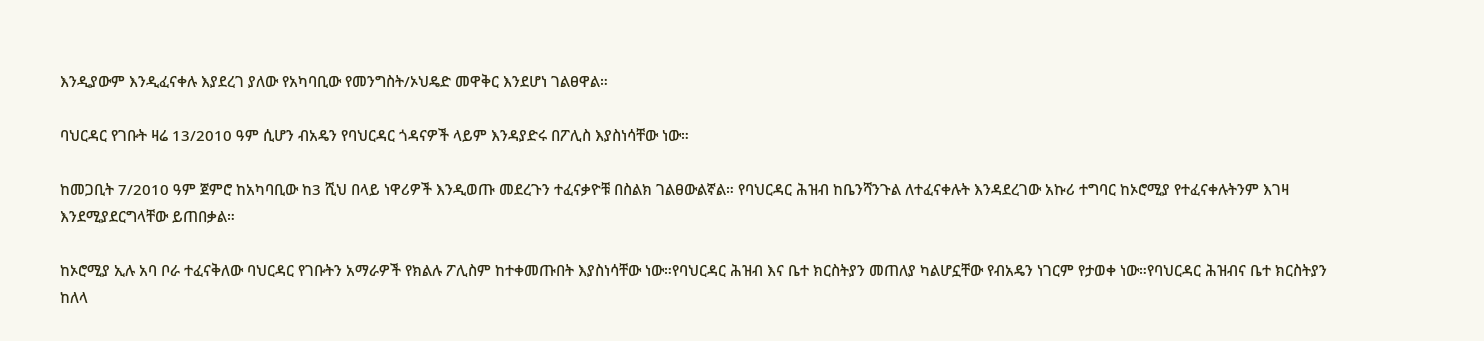እንዲያውም እንዲፈናቀሉ እያደረገ ያለው የአካባቢው የመንግስት/ኦህዴድ መዋቅር እንደሆነ ገልፀዋል።

ባህርዳር የገቡት ዛሬ 13/2010 ዓም ሲሆን ብአዴን የባህርዳር ጎዳናዎች ላይም እንዳያድሩ በፖሊስ እያስነሳቸው ነው።

ከመጋቢት 7/2010 ዓም ጀምሮ ከአካባቢው ከ3 ሺህ በላይ ነዋሪዎች እንዲወጡ መደረጉን ተፈናቃዮቹ በስልክ ገልፀውልኛል። የባህርዳር ሕዝብ ከቤንሻንጉል ለተፈናቀሉት እንዳደረገው አኩሪ ተግባር ከኦሮሚያ የተፈናቀሉትንም እገዛ እንደሚያደርግላቸው ይጠበቃል።

ከኦሮሚያ ኢሉ አባ ቦራ ተፈናቅለው ባህርዳር የገቡትን አማራዎች የክልሉ ፖሊስም ከተቀመጡበት እያስነሳቸው ነው።የባህርዳር ሕዝብ እና ቤተ ክርስትያን መጠለያ ካልሆኗቸው የብአዴን ነገርም የታወቀ ነው።የባህርዳር ሕዝብና ቤተ ክርስትያን ከለላ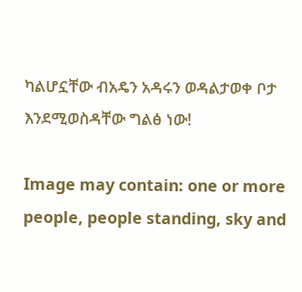ካልሆኗቸው ብአዴን አዳሩን ወዳልታወቀ ቦታ እንደሚወስዳቸው ግልፅ ነው!

Image may contain: one or more people, people standing, sky and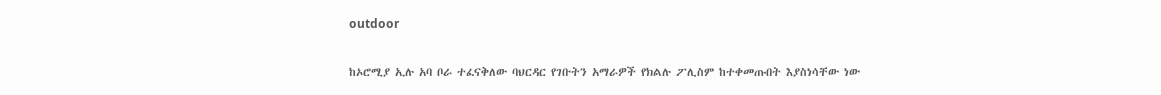outdoor

ከኦሮሚያ ኢሉ አባ ቦራ ተፈናቅለው ባህርዳር የገቡትን አማራዎች የክልሉ ፖሊስም ከተቀመጡበት እያስነሳቸው ነው